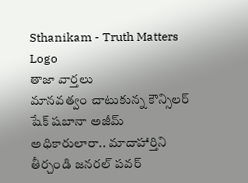Sthanikam - Truth Matters
Logo
తాజా వార్తలు
మానవత్వం చాటుకున్న కౌన్సిలర్ షేక్ షబానా అజీమ్ అధికారులారా.. మాదాహార్తిని తీర్చండి జనరల్ పవర్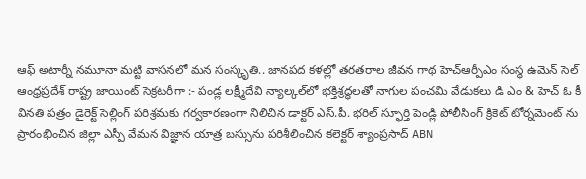ఆఫ్ అటార్నీ నమూనా మట్టి వాసనలో మన సంస్కృతి.. జానపద కళల్లో తరతరాల జీవన గాథ హెచ్ఆర్పీఎం సంస్థ ఉమెన్ సెల్ ఆంధ్రప్రదేశ్ రాష్ట్ర జాయింట్ సెక్రటరీగా :- పండ్ల లక్ష్మీదేవి న్యాల్కల్‌లో భక్తిశ్రద్ధలతో నాగుల పంచమి వేడుకలు డి ఎం & హెచ్ ఓ కీ వినతి పత్రం డైరెక్ట్ సెల్లింగ్ పరిశ్రమకు గర్వకారణంగా నిలిచిన డాక్టర్ ఎస్.పీ. భరిల్ స్ఫూర్తి పెండ్లి పోలీసింగ్ క్రికెట్ టోర్నమెంట్ ను ప్రారంభించిన జిల్లా ఎస్పీ వేమన విజ్ఞాన యాత్ర బస్సును పరిశీలించిన కలెక్టర్ శ్యాంప్రసాద్ ABN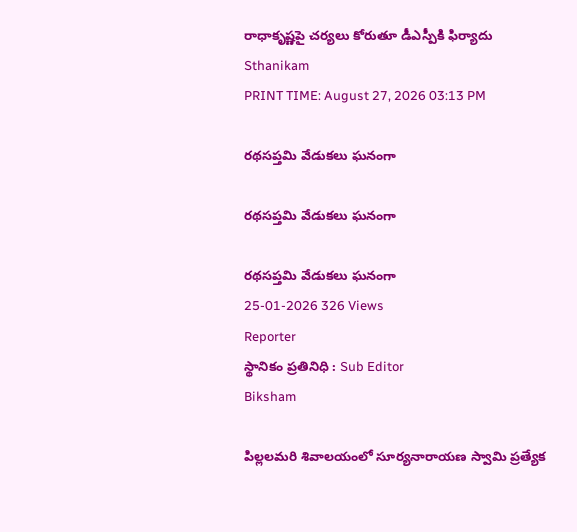రాధాకృష్ణపై చర్యలు కోరుతూ డీఎస్పీకి ఫిర్యాదు
Sthanikam
PRINT TIME: August 27, 2026 03:13 PM

రథసప్తమి వేడుకలు ఘనంగా

రథసప్తమి వేడుకలు ఘనంగా

రథసప్తమి వేడుకలు ఘనంగా
25-01-2026 326 Views
Reporter
స్థానికం ప్రతినిధి : Sub Editor
Biksham

పిల్లలమరి శివాలయంలో సూర్యనారాయణ స్వామి ప్రత్యేక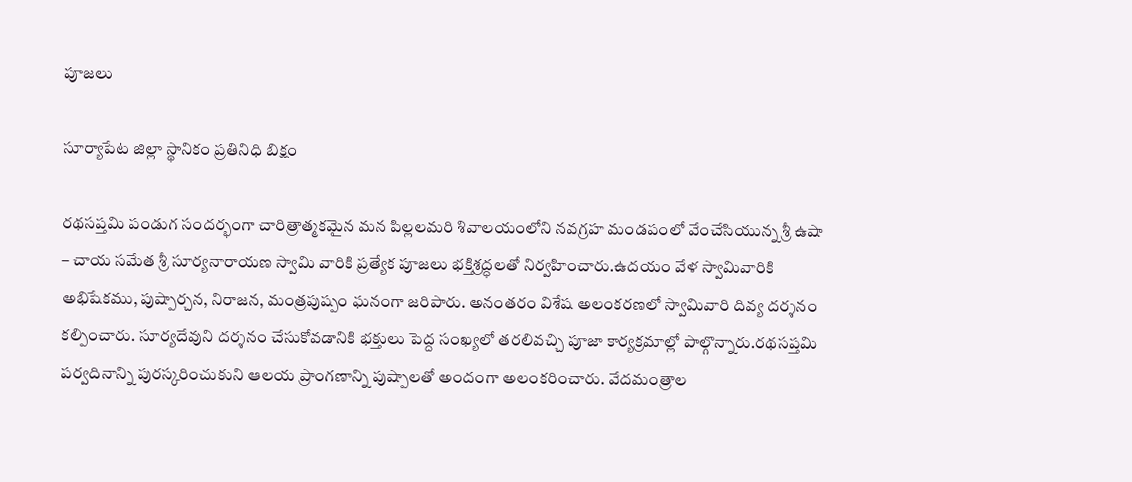పూజలు

సూర్యాపేట జిల్లా స్థానికం ప్రతినిధి బిక్షం

రథసప్తమి పండుగ సందర్భంగా చారిత్రాత్మకమైన మన పిల్లలమరి శివాలయంలోని నవగ్రహ మండపంలో వేంచేసియున్న శ్రీ ఉషా – చాయ సమేత శ్రీ సూర్యనారాయణ స్వామి వారికి ప్రత్యేక పూజలు భక్తిశ్రద్ధలతో నిర్వహించారు.ఉదయం వేళ స్వామివారికి అభిషేకము, పుష్పార్చన, నిరాజన, మంత్రపుష్పం ఘనంగా జరిపారు. అనంతరం విశేష అలంకరణలో స్వామివారి దివ్య దర్శనం కల్పించారు. సూర్యదేవుని దర్శనం చేసుకోవడానికి భక్తులు పెద్ద సంఖ్యలో తరలివచ్చి పూజా కార్యక్రమాల్లో పాల్గొన్నారు.రథసప్తమి పర్వదినాన్ని పురస్కరించుకుని ఆలయ ప్రాంగణాన్ని పుష్పాలతో అందంగా అలంకరించారు. వేదమంత్రాల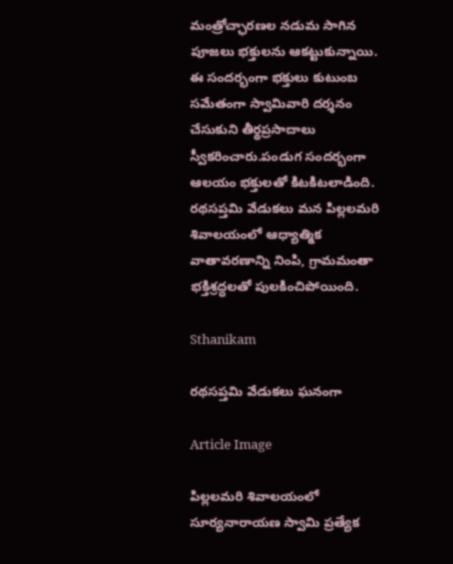మంత్రోచ్ఛారణల నడుమ సాగిన పూజలు భక్తులను ఆకట్టుకున్నాయి. ఈ సందర్భంగా భక్తులు కుటుంబ సమేతంగా స్వామివారి దర్శనం చేసుకుని తీర్థప్రసాదాలు స్వీకరించారు.పండుగ సందర్భంగా ఆలయం భక్తులతో కిటకిటలాడింది. రథసప్తమి వేడుకలు మన పిల్లలమరి శివాలయంలో ఆధ్యాత్మిక వాతావరణాన్ని నింపి, గ్రామమంతా భక్తిశ్రద్ధలతో పులకించిపోయింది.

Sthanikam

రథసప్తమి వేడుకలు ఘనంగా

Article Image

పిల్లలమరి శివాలయంలో సూర్యనారాయణ స్వామి ప్రత్యేక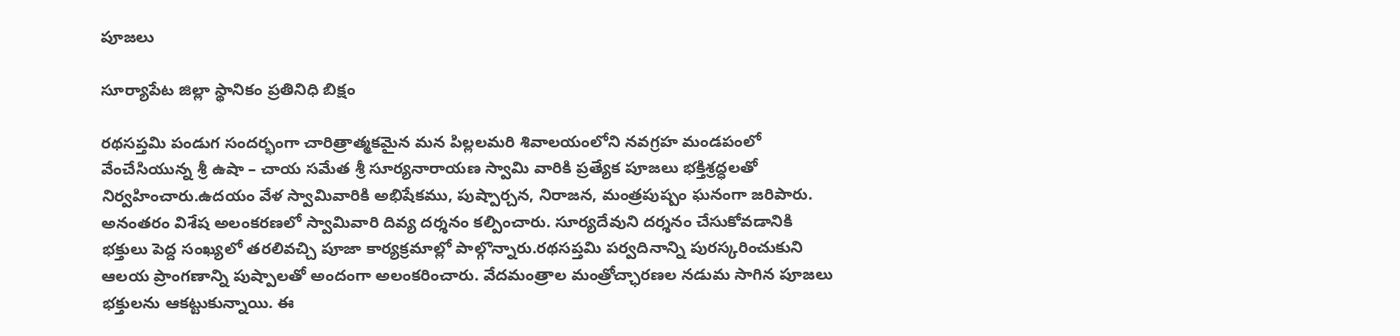పూజలు

సూర్యాపేట జిల్లా స్థానికం ప్రతినిధి బిక్షం

రథసప్తమి పండుగ సందర్భంగా చారిత్రాత్మకమైన మన పిల్లలమరి శివాలయంలోని నవగ్రహ మండపంలో వేంచేసియున్న శ్రీ ఉషా – చాయ సమేత శ్రీ సూర్యనారాయణ స్వామి వారికి ప్రత్యేక పూజలు భక్తిశ్రద్ధలతో నిర్వహించారు.ఉదయం వేళ స్వామివారికి అభిషేకము, పుష్పార్చన, నిరాజన, మంత్రపుష్పం ఘనంగా జరిపారు. అనంతరం విశేష అలంకరణలో స్వామివారి దివ్య దర్శనం కల్పించారు. సూర్యదేవుని దర్శనం చేసుకోవడానికి భక్తులు పెద్ద సంఖ్యలో తరలివచ్చి పూజా కార్యక్రమాల్లో పాల్గొన్నారు.రథసప్తమి పర్వదినాన్ని పురస్కరించుకుని ఆలయ ప్రాంగణాన్ని పుష్పాలతో అందంగా అలంకరించారు. వేదమంత్రాల మంత్రోచ్ఛారణల నడుమ సాగిన పూజలు భక్తులను ఆకట్టుకున్నాయి. ఈ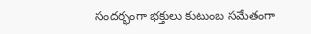సందర్భంగా భక్తులు కుటుంబ సమేతంగా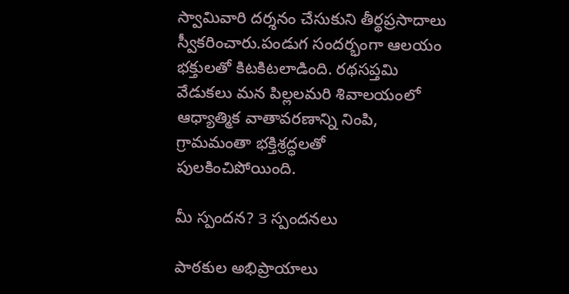స్వామివారి దర్శనం చేసుకుని తీర్థప్రసాదాలు స్వీకరించారు.పండుగ సందర్భంగా ఆలయం భక్తులతో కిటకిటలాడింది. రథసప్తమి వేడుకలు మన పిల్లలమరి శివాలయంలో ఆధ్యాత్మిక వాతావరణాన్ని నింపి, గ్రామమంతా భక్తిశ్రద్ధలతో పులకించిపోయింది.

మీ స్పందన? 3 స్పందనలు

పాఠకుల అభిప్రాయాలు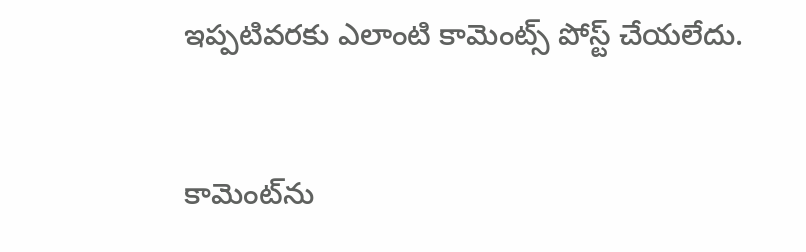ఇప్పటివరకు ఎలాంటి కామెంట్స్ పోస్ట్ చేయలేదు.


కామెంట్‌ను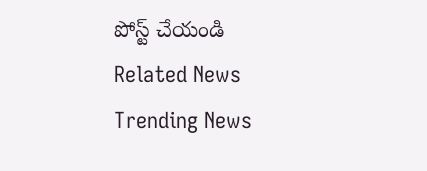పోస్ట్ చేయండి
Related News
Trending News